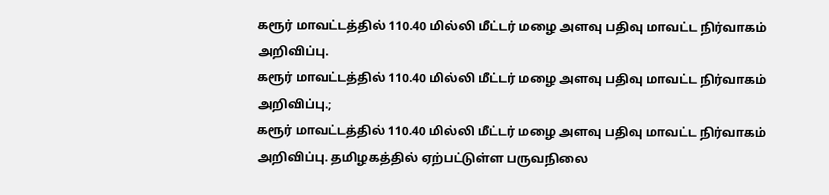கரூர் மாவட்டத்தில் 110.40 மில்லி மீட்டர் மழை அளவு பதிவு மாவட்ட நிர்வாகம் அறிவிப்பு.
கரூர் மாவட்டத்தில் 110.40 மில்லி மீட்டர் மழை அளவு பதிவு மாவட்ட நிர்வாகம் அறிவிப்பு.;
கரூர் மாவட்டத்தில் 110.40 மில்லி மீட்டர் மழை அளவு பதிவு மாவட்ட நிர்வாகம் அறிவிப்பு. தமிழகத்தில் ஏற்பட்டுள்ள பருவநிலை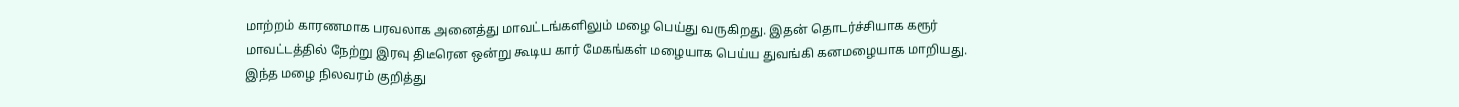மாற்றம் காரணமாக பரவலாக அனைத்து மாவட்டங்களிலும் மழை பெய்து வருகிறது. இதன் தொடர்ச்சியாக கரூர் மாவட்டத்தில் நேற்று இரவு திடீரென ஒன்று கூடிய கார் மேகங்கள் மழையாக பெய்ய துவங்கி கனமழையாக மாறியது. இந்த மழை நிலவரம் குறித்து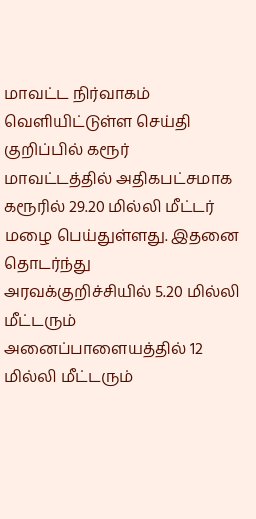மாவட்ட நிர்வாகம் வெளியிட்டுள்ள செய்தி குறிப்பில் கரூர் மாவட்டத்தில் அதிகபட்சமாக கரூரில் 29.20 மில்லி மீட்டர் மழை பெய்துள்ளது. இதனை தொடர்ந்து அரவக்குறிச்சியில் 5.20 மில்லி மீட்டரும் அனைப்பாளையத்தில் 12 மில்லி மீட்டரும்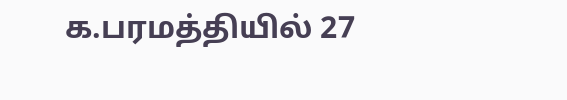க.பரமத்தியில் 27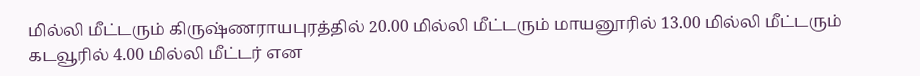மில்லி மீட்டரும் கிருஷ்ணராயபுரத்தில் 20.00 மில்லி மீட்டரும் மாயனூரில் 13.00 மில்லி மீட்டரும் கடவூரில் 4.00 மில்லி மீட்டர் என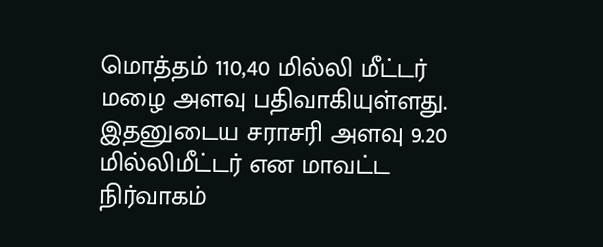மொத்தம் 110,40 மில்லி மீட்டர் மழை அளவு பதிவாகியுள்ளது. இதனுடைய சராசரி அளவு 9.20 மில்லிமீட்டர் என மாவட்ட நிர்வாகம்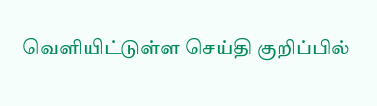வெளியிட்டுள்ள செய்தி குறிப்பில்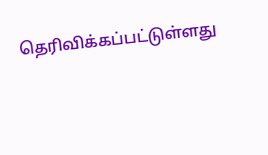தெரிவிக்கப்பட்டுள்ளது